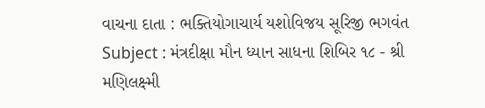વાચના દાતા : ભક્તિયોગાચાર્ય યશોવિજય સૂરિજી ભગવંત Subject : મંત્રદીક્ષા મૌન ધ્યાન સાધના શિબિર ૧૮ - શ્રી મણિલક્ષ્મી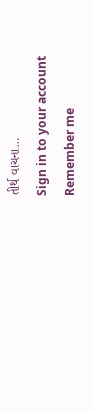તીર્થ વાચના…
Sign in to your account
Remember me